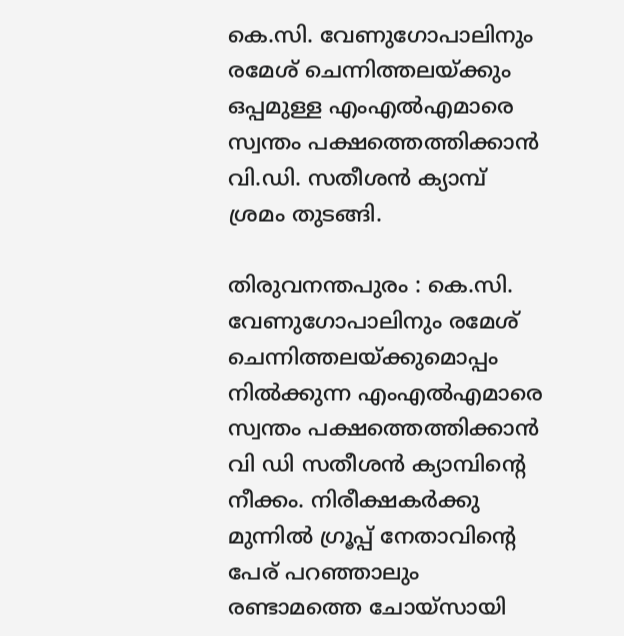കെ.സി. വേണുഗോപാലിനും രമേശ് ചെന്നിത്തലയ്ക്കും ഒപ്പമുള്ള എംഎൽഎമാരെ സ്വന്തം പക്ഷത്തെത്തിക്കാൻ വി.ഡി. സതീശൻ ക്യാമ്പ് ശ്രമം തുടങ്ങി.

തിരുവനന്തപുരം : കെ.സി. വേണുഗോപാലിനും രമേശ് ചെന്നിത്തലയ്ക്കുമൊപ്പം നില്‍ക്കുന്ന എംഎല്‍എമാരെ സ്വന്തം പക്ഷത്തെത്തിക്കാന്‍ വി ഡി സതീശന്‍ ക്യാമ്പിന്‍റെ നീക്കം. നിരീക്ഷകര്‍ക്കു മുന്നില്‍ ഗ്രൂപ്പ് നേതാവിന്‍റെ പേര് പറഞ്ഞാലും രണ്ടാമത്തെ ചോയ്സായി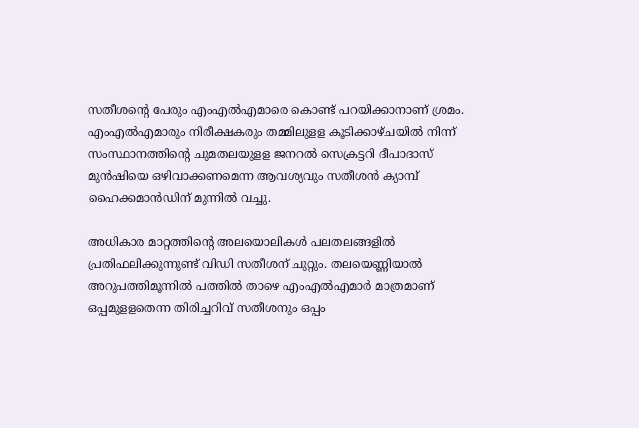സതീശന്‍റെ പേരും എംഎല്‍എമാരെ കൊണ്ട് പറയിക്കാനാണ് ശ്രമം. എംഎല്‍എമാരും നിരീക്ഷകരും തമ്മിലുളള കൂടിക്കാഴ്ചയില്‍ നിന്ന് സംസ്ഥാനത്തിന്‍റെ ചുമതലയുളള ജനറല്‍ സെക്രട്ടറി ദീപാദാസ് മുന്‍ഷിയെ ഒഴിവാക്കണമെന്ന ആവശ്യവും സതീശന്‍ ക്യാമ്പ് ഹൈക്കമാന്‍ഡിന് മുന്നില്‍ വച്ചു.

അധികാര മാറ്റത്തിന്‍റെ അലയൊലികള്‍ പലതലങ്ങളില്‍ പ്രതിഫലിക്കുന്നുണ്ട് വിഡി സതീശന് ചുറ്റും. തലയെണ്ണിയാല്‍ അറുപത്തിമൂന്നില്‍ പത്തില്‍ താഴെ എംഎല്‍എമാര്‍ മാത്രമാണ് ഒപ്പമുളളതെന്ന തിരിച്ചറിവ് സതീശനും ഒപ്പം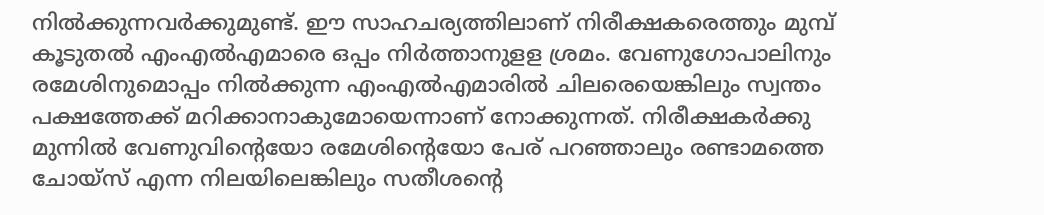നില്‍ക്കുന്നവര്‍ക്കുമുണ്ട്. ഈ സാഹചര്യത്തിലാണ് നിരീക്ഷകരെത്തും മുമ്പ് കൂടുതല്‍ എംഎല്‍എമാരെ ഒപ്പം നിര്‍ത്താനുളള ശ്രമം. വേണുഗോപാലിനും രമേശിനുമൊപ്പം നില്‍ക്കുന്ന എംഎല്‍എമാരില്‍ ചിലരെയെങ്കിലും സ്വന്തം പക്ഷത്തേക്ക് മറിക്കാനാകുമോയെന്നാണ് നോക്കുന്നത്. നിരീക്ഷകര്‍ക്കു മുന്നില്‍ വേണുവിന്‍റെയോ രമേശിന്‍റെയോ പേര് പറഞ്ഞാലും രണ്ടാമത്തെ ചോയ്സ് എന്ന നിലയിലെങ്കിലും സതീശന്‍റെ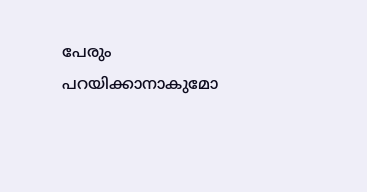പേരും പറയിക്കാനാകുമോ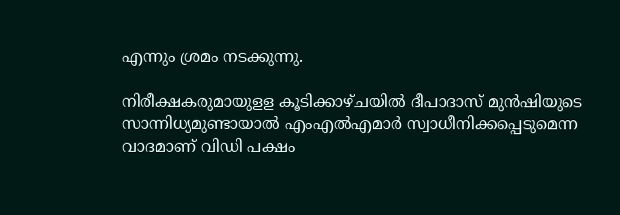എന്നും ശ്രമം നടക്കുന്നു.

നിരീക്ഷകരുമായുളള കൂടിക്കാഴ്ചയില്‍ ദീപാദാസ് മുന്‍ഷിയുടെ സാന്നിധ്യമുണ്ടായാല്‍ എംഎല്‍എമാര്‍ സ്വാധീനിക്കപ്പെടുമെന്ന വാദമാണ് വിഡി പക്ഷം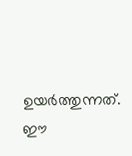ഉയര്‍ത്തുന്നത്. ഈ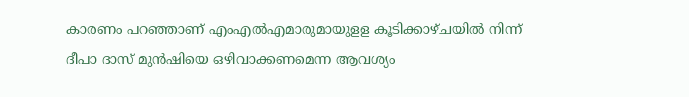കാരണം പറഞ്ഞാണ് എംഎല്‍എമാരുമായുളള കൂടിക്കാഴ്ചയില്‍ നിന്ന് ദീപാ ദാസ് മുന്‍ഷിയെ ഒഴിവാക്കണമെന്ന ആവശ്യം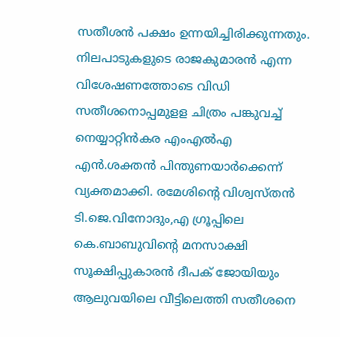സതീശന്‍ പക്ഷം ഉന്നയിച്ചിരിക്കുന്നതും. നിലപാടുകളുടെ രാജകുമാരന്‍ എന്ന വിശേഷണത്തോടെ വിഡി സതീശനൊപ്പമുളള ചിത്രം പങ്കുവച്ച് നെയ്യാറ്റിന്‍കര എംഎല്‍എ എന്‍.ശക്തന്‍ പിന്തുണയാര്‍ക്കെന്ന് വ്യക്തമാക്കി. രമേശിന്‍റെ വിശ്വസ്തന്‍ ടി.ജെ.വിനോദും,എ ഗ്രൂപ്പിലെ കെ.ബാബുവിന്‍റെ മനസാക്ഷി സൂക്ഷിപ്പുകാരന്‍ ദീപക് ജോയിയും ആലുവയിലെ വീട്ടിലെത്തി സതീശനെ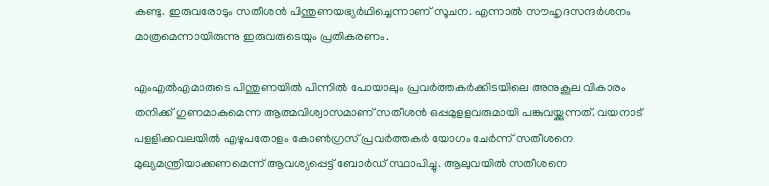കണ്ടു. ഇരുവരോടും സതീശന്‍ പിന്തുണയഭ്യര്‍ഥിച്ചെന്നാണ് സൂചന. എന്നാല്‍ സൗഹൃദസന്ദര്‍ശനം മാത്രമെന്നായിരുന്നു ഇരുവരുടെയും പ്രതികരണം.

എംഎല്‍എമാരുടെ പിന്തുണയില്‍ പിന്നില്‍ പോയാലും പ്രവര്‍ത്തകര്‍ക്കിടയിലെ അനുകൂല വികാരം തനിക്ക് ഗുണമാകുമെന്ന ആത്മവിശ്വാസമാണ് സതീശന്‍ ഒപ്പമുളളവരുമായി പങ്കുവയ്ക്കുന്നത്. വയനാട് പളളിക്കവലയില്‍ എഴുപതോളം കോണ്‍ഗ്രസ് പ്രവര്‍ത്തകര്‍ യോഗം ചേര്‍ന്ന് സതീശനെ മുഖ്യമന്ത്രിയാക്കണമെന്ന് ആവശ്യപ്പെട്ട് ബോര്‍ഡ് സ്ഥാപിച്ചു. ആലുവയില്‍ സതീശനെ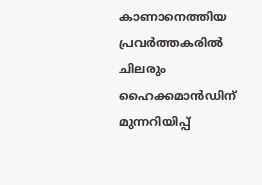കാണാനെത്തിയ പ്രവര്‍ത്തകരില്‍ ചിലരും ഹൈക്കമാന്‍ഡിന് മുന്നറിയിപ്പ്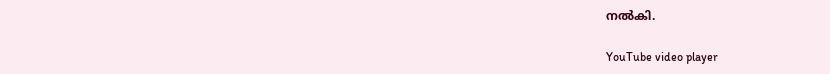നല്‍കി.

YouTube video player